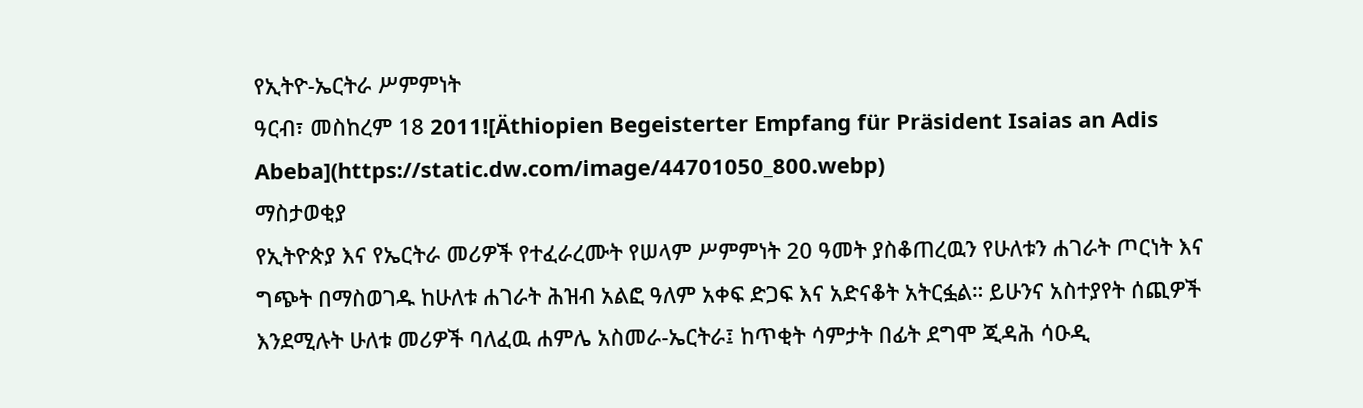የኢትዮ-ኤርትራ ሥምምነት
ዓርብ፣ መስከረም 18 2011![Äthiopien Begeisterter Empfang für Präsident Isaias an Adis Abeba](https://static.dw.com/image/44701050_800.webp)
ማስታወቂያ
የኢትዮጵያ እና የኤርትራ መሪዎች የተፈራረሙት የሠላም ሥምምነት 20 ዓመት ያስቆጠረዉን የሁለቱን ሐገራት ጦርነት እና ግጭት በማስወገዱ ከሁለቱ ሐገራት ሕዝብ አልፎ ዓለም አቀፍ ድጋፍ እና አድናቆት አትርፏል። ይሁንና አስተያየት ሰጪዎች እንደሚሉት ሁለቱ መሪዎች ባለፈዉ ሐምሌ አስመራ-ኤርትራ፤ ከጥቂት ሳምታት በፊት ደግሞ ጂዳሕ ሳዑዲ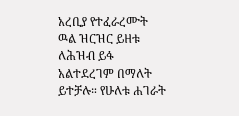አረቢያ የተፈራረሙት ዉል ዝርዝር ይዘቱ ለሕዝብ ይፋ አልተደረገም በማለት ይተቻሉ። የሁለቱ ሐገራት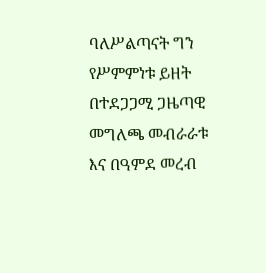ባለሥልጣናት ግን የሥምምነቱ ይዘት በተደጋጋሚ ጋዜጣዊ መግለጫ መብራራቱ እና በዓምደ መረብ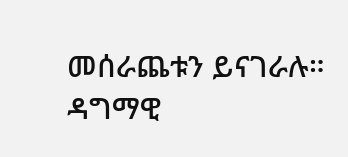መሰራጨቱን ይናገራሉ።
ዳግማዊ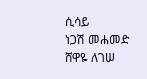ሲሳይ
ነጋሽ መሐመድ
ሸዋዬ ለገሠ